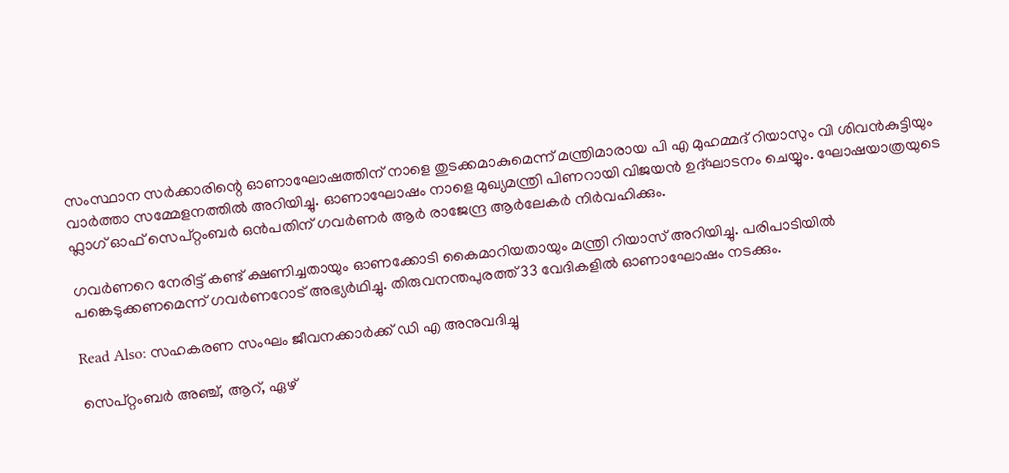സംസ്ഥാന സര്‍ക്കാരിന്റെ ഓണാഘോഷത്തിന് നാളെ തുടക്കമാകുമെന്ന് മന്ത്രിമാരായ പി എ മുഹമ്മദ് റിയാസും വി ശിവൻകുട്ടിയും വാർത്താ സമ്മേളനത്തിൽ അറിയിച്ചു. ഓണാഘോഷം നാളെ മുഖ്യമന്ത്രി പിണറായി വിജയൻ ഉദ്ഘാടനം ചെയ്യും. ഘോഷയാത്രയുടെ ഫ്ലാഗ് ഓഫ് സെപ്റ്റംബർ ഒൻപതിന് ഗവര്‍ണര്‍ ആർ രാജേന്ദ്ര ആർലേകർ നിര്‍വഹിക്കും.

ഗവർണറെ നേരിട്ട് കണ്ട് ക്ഷണിച്ചതായും ഓണക്കോടി കൈമാറിയതായും മന്ത്രി റിയാസ് അറിയിച്ചു. പരിപാടിയില്‍ പങ്കെടുക്കണമെന്ന് ഗവര്‍ണറോട് അഭ്യർഥിച്ചു. തിരുവനന്തപുരത്ത് 33 വേദികളില്‍ ഓണാഘോഷം നടക്കും.

Read Also: സഹകരണ സംഘം ജീവനക്കാര്‍ക്ക് ഡി എ അനുവദിച്ചു

സെപ്റ്റംബര്‍ അഞ്ച്, ആറ്, ഏഴ്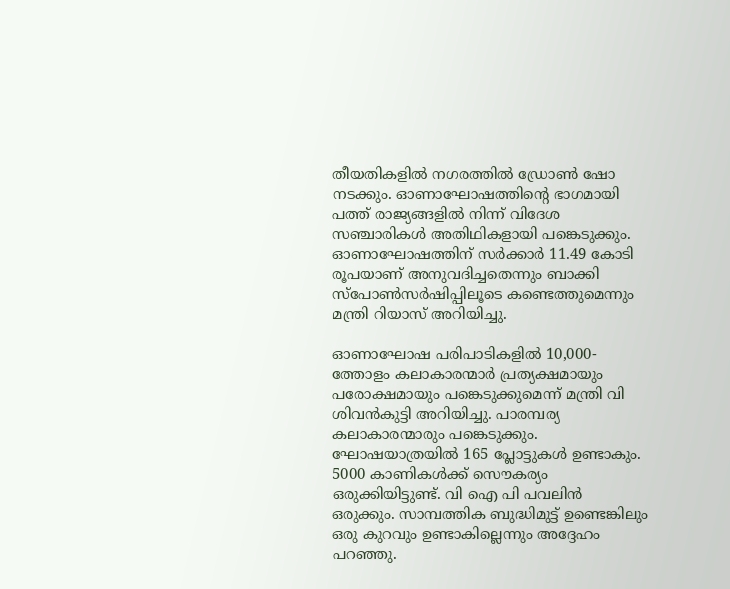തീയതികളില്‍ നഗരത്തില്‍ ഡ്രോണ്‍ ഷോ നടക്കും. ഓണാഘോഷത്തിന്റെ ഭാഗമായി പത്ത് രാജ്യങ്ങളില്‍ നിന്ന് വിദേശ സഞ്ചാരികള്‍ അതിഥികളായി പങ്കെടുക്കും. ഓണാഘോഷത്തിന് സര്‍ക്കാര്‍ 11.49 കോടി രൂപയാണ് അനുവദിച്ചതെന്നും ബാക്കി സ്‌പോണ്‍സര്‍ഷിപ്പിലൂടെ കണ്ടെത്തുമെന്നും മന്ത്രി റിയാസ് അറിയിച്ചു.

ഓണാഘോഷ പരിപാടികളിൽ 10,000-ത്തോളം കലാകാരന്മാര്‍ പ്രത്യക്ഷമായും പരോക്ഷമായും പങ്കെടുക്കുമെന്ന് മന്ത്രി വി ശിവന്‍കുട്ടി അറിയിച്ചു. പാരമ്പര്യ കലാകാരന്മാരും പങ്കെടുക്കും. ഘോഷയാത്രയില്‍ 165 പ്ലോട്ടുകള്‍ ഉണ്ടാകും. 5000 കാണികള്‍ക്ക് സൌകര്യം ഒരുക്കിയിട്ടുണ്ട്. വി ഐ പി പവലിന്‍ ഒരുക്കും. സാമ്പത്തിക ബുദ്ധിമുട്ട് ഉണ്ടെങ്കിലും ഒരു കുറവും ഉണ്ടാകില്ലെന്നും അദ്ദേഹം പറഞ്ഞു.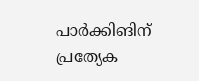പാര്‍ക്കിങിന് പ്രത്യേക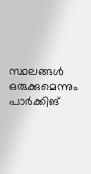സ്ഥലങ്ങള്‍ ഒരുക്കുമെന്നും പാര്‍ക്കിങ്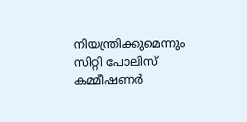നിയന്ത്രിക്കുമെന്നും സിറ്റി പോലിസ് കമ്മീഷണര്‍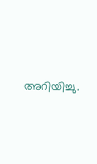അറിയിച്ചു.